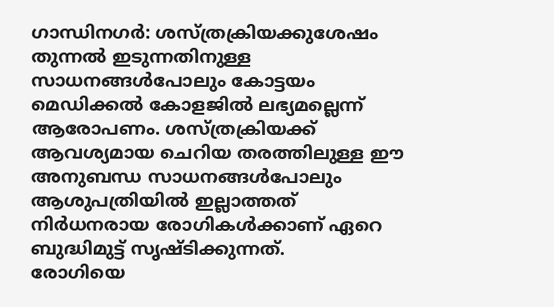ഗാന്ധിനഗർ: ശസ്ത്രക്രിയക്കുശേഷം തുന്നൽ ഇടുന്നതിനുള്ള സാധനങ്ങൾപോലും കോട്ടയം മെഡിക്കൽ കോളജിൽ ലഭ്യമല്ലെന്ന് ആരോപണം. ശസ്ത്രക്രിയക്ക് ആവശ്യമായ ചെറിയ തരത്തിലുള്ള ഈ അനുബന്ധ സാധനങ്ങൾപോലും ആശുപത്രിയിൽ ഇല്ലാത്തത് നിർധനരായ രോഗികൾക്കാണ് ഏറെ ബുദ്ധിമുട്ട് സൃഷ്ടിക്കുന്നത്.
രോഗിയെ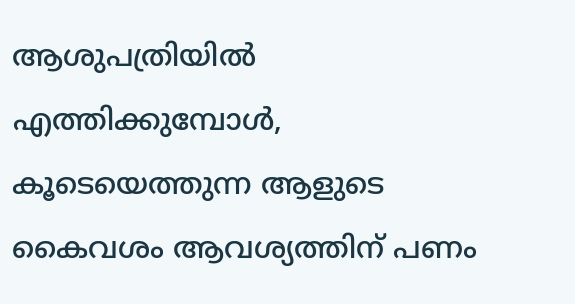ആശുപത്രിയിൽ എത്തിക്കുമ്പോൾ, കൂടെയെത്തുന്ന ആളുടെ കൈവശം ആവശ്യത്തിന് പണം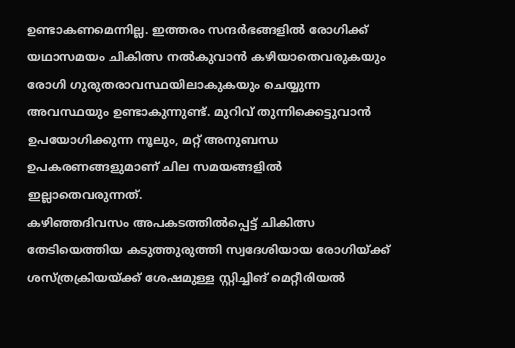ഉണ്ടാകണമെന്നില്ല. ഇത്തരം സന്ദർഭങ്ങളിൽ രോഗിക്ക് യഥാസമയം ചികിത്സ നൽകുവാൻ കഴിയാതെവരുകയും രോഗി ഗുരുതരാവസ്ഥയിലാകുകയും ചെയ്യുന്ന അവസ്ഥയും ഉണ്ടാകുന്നുണ്ട്. മുറിവ് തുന്നിക്കെട്ടുവാൻ ഉപയോഗിക്കുന്ന നൂലും, മറ്റ് അനുബന്ധ ഉപകരണങ്ങളുമാണ് ചില സമയങ്ങളിൽ ഇല്ലാതെവരുന്നത്.
കഴിഞ്ഞദിവസം അപകടത്തിൽപ്പെട്ട് ചികിത്സ തേടിയെത്തിയ കടുത്തുരുത്തി സ്വദേശിയായ രോഗിയ്ക്ക് ശസ്ത്രക്രിയയ്ക്ക് ശേഷമുള്ള സ്റ്റിച്ചിങ് മെറ്റീരിയൽ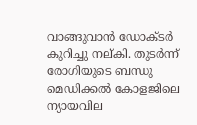വാങ്ങുവാൻ ഡോക്ടർ കുറിച്ചു നല്കി. തുടർന്ന് രോഗിയുടെ ബന്ധു മെഡിക്കൽ കോളജിലെ ന്യായവില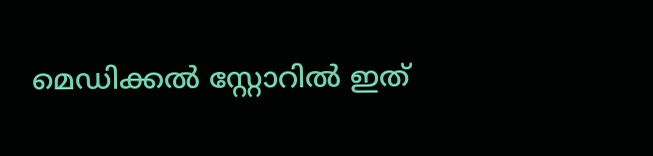മെഡിക്കൽ സ്റ്റോറിൽ ഇത്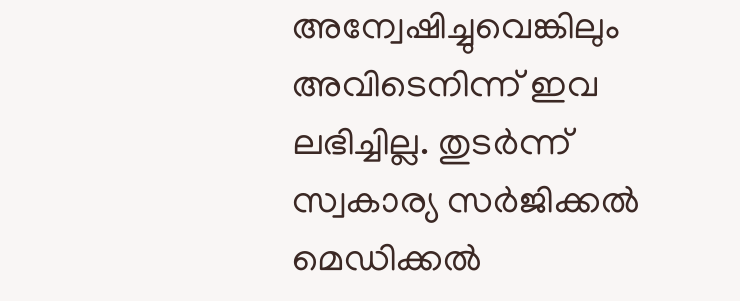അന്വേഷിച്ചുവെങ്കിലും അവിടെനിന്ന് ഇവ ലഭിച്ചില്ല. തുടർന്ന് സ്വകാര്യ സർജിക്കൽ മെഡിക്കൽ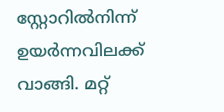സ്റ്റോറിൽനിന്ന് ഉയർന്നവിലക്ക് വാങ്ങി. മറ്റ്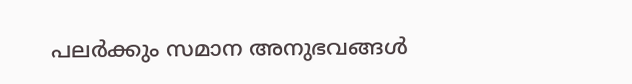പലർക്കും സമാന അനുഭവങ്ങൾ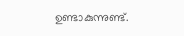ഉണ്ടാകുന്നുണ്ട്.